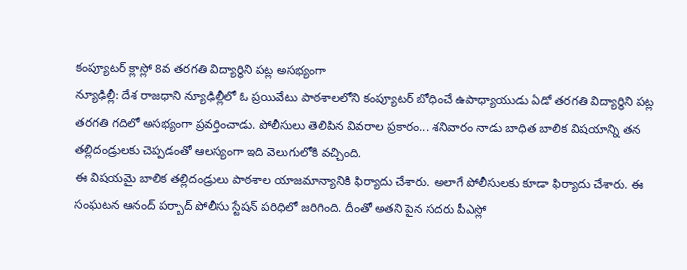కంప్యూటర్ క్లాస్లో 8వ తరగతి విద్యార్థిని పట్ల అసభ్యంగా
న్యూఢిల్లీ: దేశ రాజధాని న్యూఢిల్లీలో ఓ ప్రయివేటు పాఠశాలలోని కంప్యూటర్ బోధించే ఉపాధ్యాయుడు ఏడో తరగతి విద్యార్థిని పట్ల తరగతి గదిలో అసభ్యంగా ప్రవర్తించాడు. పోలీసులు తెలిపిన వివరాల ప్రకారం... శనివారం నాడు బాధిత బాలిక విషయాన్ని తన తల్లిదండ్రులకు చెప్పడంతో ఆలస్యంగా ఇది వెలుగులోకి వచ్చింది.
ఈ విషయమై బాలిక తల్లిదండ్రులు పాఠశాల యాజమాన్యానికి ఫిర్యాదు చేశారు. అలాగే పోలీసులకు కూడా ఫిర్యాదు చేశారు. ఈ సంఘటన ఆనంద్ పర్బాద్ పోలీసు స్టేషన్ పరిధిలో జరిగింది. దీంతో అతని పైన సదరు పీఎస్లో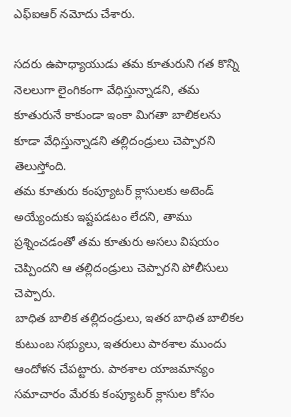ఎఫ్ఐఆర్ నమోదు చేశారు.

సదరు ఉపాధ్యాయుడు తమ కూతురుని గత కొన్ని నెలలుగా లైంగికంగా వేధిస్తున్నాడని, తమ కూతురునే కాకుండా ఇంకా మిగతా బాలికలను కూడా వేధిస్తున్నాడని తల్లిదండ్రులు చెప్పారని తెలుస్తోంది.
తమ కూతురు కంప్యూటర్ క్లాసులకు అటెండ్ అయ్యేందుకు ఇష్టపడటం లేదని, తాము ప్రశ్నించడంతో తమ కూతురు అసలు విషయం చెప్పిందని ఆ తల్లిదండ్రులు చెప్పారని పోలీసులు చెప్పారు.
బాధిత బాలిక తల్లిదండ్రులు, ఇతర బాధిత బాలికల కుటుంబ సభ్యులు, ఇతరులు పాఠశాల ముందు ఆందోళన చేపట్టారు. పాఠశాల యాజమాన్యం సమాచారం మేరకు కంప్యూటర్ క్లాసుల కోసం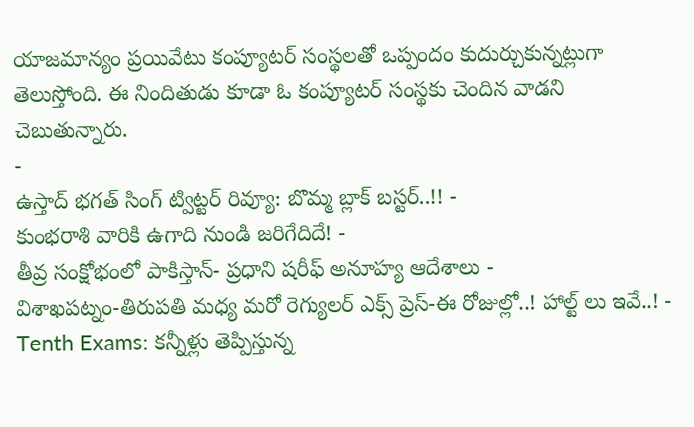యాజమాన్యం ప్రయివేటు కంప్యూటర్ సంస్థలతో ఒప్పందం కుదుర్చుకున్నట్లుగా తెలుస్తోంది. ఈ నిందితుడు కూడా ఓ కంప్యూటర్ సంస్థకు చెందిన వాడని చెబుతున్నారు.
-
ఉస్తాద్ భగత్ సింగ్ ట్విట్టర్ రివ్యూ: బొమ్మ బ్లాక్ బస్టర్..!! -
కుంభరాశి వారికి ఉగాది నుండి జరిగేదిదే! -
తీవ్ర సంక్షోభంలో పాకిస్తాన్- ప్రధాని షరీఫ్ అనూహ్య ఆదేశాలు -
విశాఖపట్నం-తిరుపతి మధ్య మరో రెగ్యులర్ ఎక్స్ ప్రెస్-ఈ రోజుల్లో..! హాల్ట్ లు ఇవే..! -
Tenth Exams: కన్నీళ్లు తెప్పిస్తున్న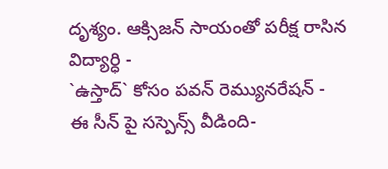దృశ్యం. ఆక్సిజన్ సాయంతో పరీక్ష రాసిన విద్యార్ధి -
`ఉస్తాద్` కోసం పవన్ రెమ్యునరేషన్ -
ఈ సీన్ పై సస్పెన్స్ వీడింది-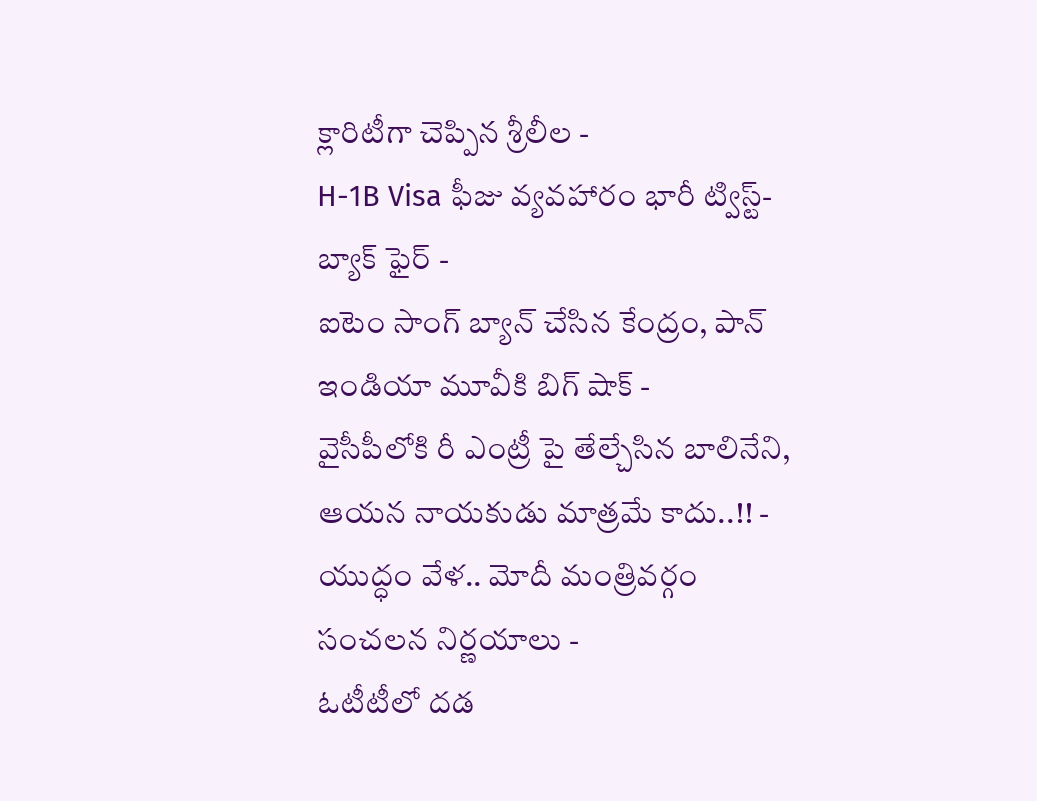క్లారిటీగా చెప్పిన శ్రీలీల -
H-1B Visa ఫీజు వ్యవహారం భారీ ట్విస్ట్- బ్యాక్ ఫైర్ -
ఐటెం సాంగ్ బ్యాన్ చేసిన కేంద్రం, పాన్ ఇండియా మూవీకి బిగ్ షాక్ -
వైసీపీలోకి రీ ఎంట్రీ పై తేల్చేసిన బాలినేని, ఆయన నాయకుడు మాత్రమే కాదు..!! -
యుద్ధం వేళ.. మోదీ మంత్రివర్గం సంచలన నిర్ణయాలు -
ఓటీటీలో దడ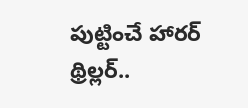పుట్టించే హారర్ థ్రిల్లర్..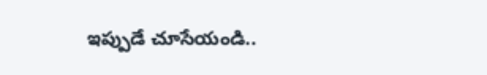ఇప్పుడే చూసేయండి..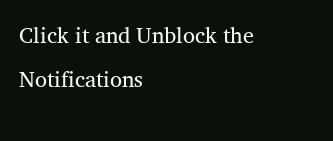Click it and Unblock the Notifications